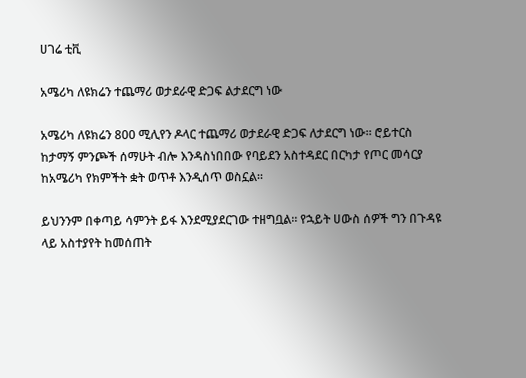ሀገሬ ቲቪ

አሜሪካ ለዩክሬን ተጨማሪ ወታደራዊ ድጋፍ ልታደርግ ነው

አሜሪካ ለዩክሬን 800 ሚሊየን ዶላር ተጨማሪ ወታደራዊ ድጋፍ ለታደርግ ነው። ሮይተርስ ከታማኝ ምንጮች ሰማሁት ብሎ እንዳስነበበው የባይደን አስተዳደር በርካታ የጦር መሳርያ ከአሜሪካ የክምችት ቋት ወጥቶ እንዲሰጥ ወስኗል።

ይህንንም በቀጣይ ሳምንት ይፋ እንደሚያደርገው ተዘግቧል። የኋይት ሀውስ ሰዎች ግን በጉዳዩ ላይ አስተያየት ከመሰጠት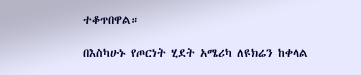ተቆጥበዋል።

በእስካሁኑ የጦርነት ሂደት አሜሪካ ለዩክሬን ከቀላል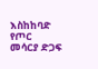እስከከባድ የጦር መሳርያ ድጋፍ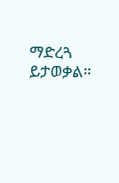ማድረጓ ይታወቃል።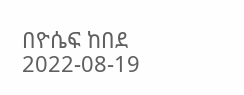በዮሴፍ ከበደ
2022-08-19